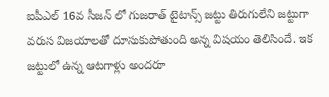ఐపీఎల్ 16వ సీజన్ లో గుజరాత్ టైటాన్స్ జట్టు తిరుగులేని జట్టుగా వరుస విజయాలతో దూసుకుపోతుంది అన్న విషయం తెలిసిందే. ఇక జట్టులో ఉన్న ఆటగాళ్లు అందరూ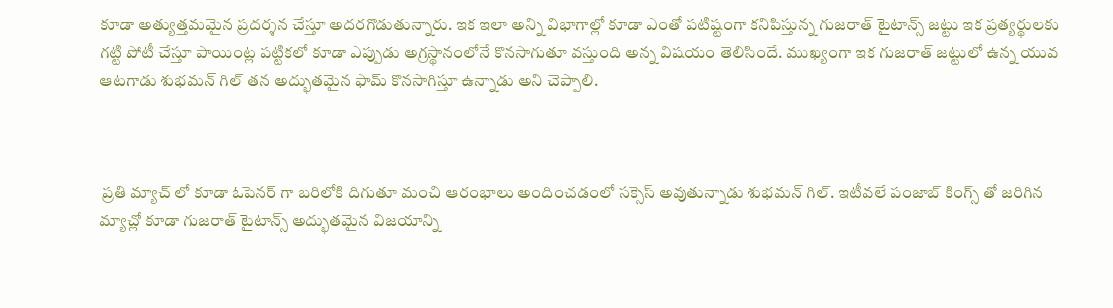కూడా అత్యుత్తమమైన ప్రదర్శన చేస్తూ అదరగొడుతున్నారు. ఇక ఇలా అన్ని విభాగాల్లో కూడా ఎంతో పటిష్టంగా కనిపిస్తున్న గుజరాత్ టైటాన్స్ జట్టు ఇక ప్రత్యర్థులకు గట్టి పోటీ చేస్తూ పాయింట్ల పట్టికలో కూడా ఎప్పుడు అగ్రస్థానంలోనే కొనసాగుతూ వస్తుంది అన్న విషయం తెలిసిందే. ముఖ్యంగా ఇక గుజరాత్ జట్టులో ఉన్న యువ ఆటగాడు శుభమన్ గిల్ తన అద్భుతమైన ఫామ్ కొనసాగిస్తూ ఉన్నాడు అని చెప్పాలి.



 ప్రతి మ్యాచ్ లో కూడా ఓపెనర్ గా బరిలోకి దిగుతూ మంచి ఆరంభాలు అందించడంలో సక్సెస్ అవుతున్నాడు శుభమన్ గిల్. ఇటీవలే పంజాబ్ కింగ్స్ తో జరిగిన మ్యాచ్లో కూడా గుజరాత్ టైటాన్స్ అద్భుతమైన విజయాన్ని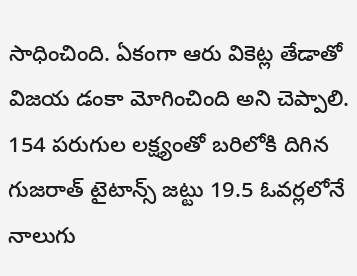సాధించింది. ఏకంగా ఆరు వికెట్ల తేడాతో విజయ డంకా మోగించింది అని చెప్పాలి. 154 పరుగుల లక్ష్యంతో బరిలోకి దిగిన గుజరాత్ టైటాన్స్ జట్టు 19.5 ఓవర్లలోనే నాలుగు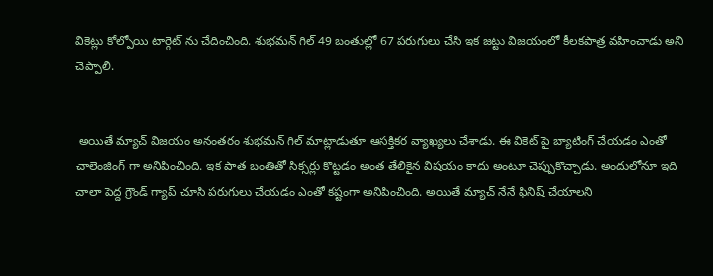వికెట్లు కోల్పోయి టార్గెట్ ను చేదించింది. శుభమన్ గిల్ 49 బంతుల్లో 67 పరుగులు చేసి ఇక జట్టు విజయంలో కీలకపాత్ర వహించాడు అని చెప్పాలి.


 అయితే మ్యాచ్ విజయం అనంతరం శుభమన్ గిల్ మాట్లాడుతూ ఆసక్తికర వ్యాఖ్యలు చేశాడు. ఈ వికెట్ పై బ్యాటింగ్ చేయడం ఎంతో చాలెంజింగ్ గా అనిపించింది. ఇక పాత బంతితో సిక్సర్లు కొట్టడం అంత తేలికైన విషయం కాదు అంటూ చెప్పుకొచ్చాడు. అందులోనూ ఇది చాలా పెద్ద గ్రౌండ్ గ్యాప్ చూసి పరుగులు చేయడం ఎంతో కష్టంగా అనిపించింది. అయితే మ్యాచ్ నేనే ఫినిష్ చేయాలని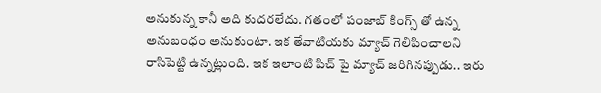అనుకున్న కానీ అది కుదరలేదు. గతంలో పంజాబ్ కింగ్స్ తో ఉన్న అనుబంధం అనుకుంటా. ఇక తేవాటియకు మ్యాచ్ గెలిపించాలని రాసిపెట్టి ఉన్నట్లుంది. ఇక ఇలాంటి పిచ్ పై మ్యాచ్ జరిగినప్పుడు.. ఇరు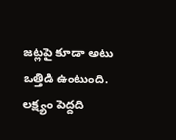జట్లపై కూడా అటు ఒత్తిడి ఉంటుంది. లక్ష్యం పెద్దది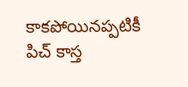కాకపోయినప్పటికీ పిచ్ కాస్త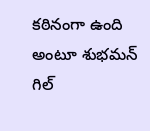కఠినంగా ఉంది అంటూ శుభమన్ గిల్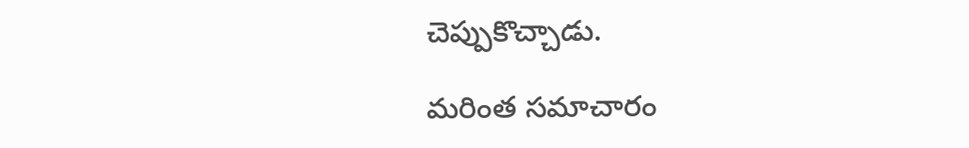చెప్పుకొచ్చాడు.

మరింత సమాచారం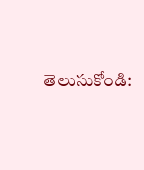తెలుసుకోండి: